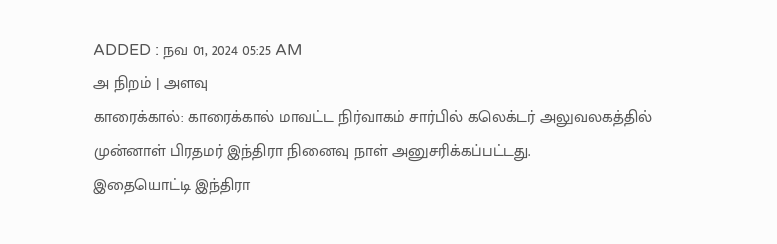ADDED : நவ 01, 2024 05:25 AM
அ நிறம் | அளவு
காரைக்கால்: காரைக்கால் மாவட்ட நிர்வாகம் சார்பில் கலெக்டர் அலுவலகத்தில் முன்னாள் பிரதமர் இந்திரா நினைவு நாள் அனுசரிக்கப்பட்டது.
இதையொட்டி இந்திரா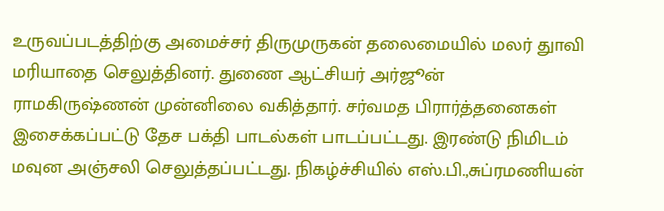உருவப்படத்திற்கு அமைச்சர் திருமுருகன் தலைமையில் மலர் துாவி மரியாதை செலுத்தினர். துணை ஆட்சியர் அர்ஜூன் ராமகிருஷ்ணன் முன்னிலை வகித்தார். சர்வமத பிரார்த்தனைகள் இசைக்கப்பட்டு தேச பக்தி பாடல்கள் பாடப்பட்டது. இரண்டு நிமிடம் மவுன அஞ்சலி செலுத்தப்பட்டது. நிகழ்ச்சியில் எஸ்.பி.,சுப்ரமணியன்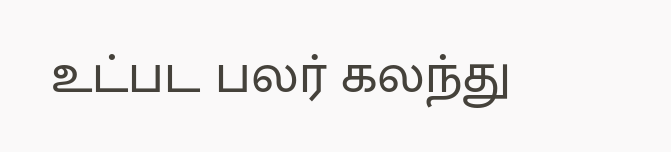உட்பட பலர் கலந்து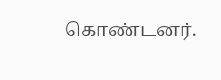கொண்டனர்.